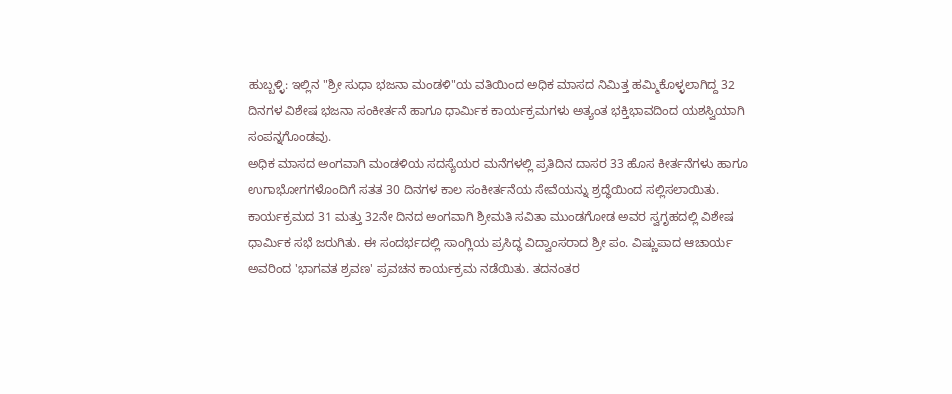ಹುಬ್ಬಳ್ಳಿ: ಇಲ್ಲಿನ "ಶ್ರೀ ಸುಧಾ ಭಜನಾ ಮಂಡಳಿ"ಯ ವತಿಯಿಂದ ಅಧಿಕ ಮಾಸದ ನಿಮಿತ್ತ ಹಮ್ಮಿಕೊಳ್ಳಲಾಗಿದ್ದ 32 ದಿನಗಳ ವಿಶೇಷ ಭಜನಾ ಸಂಕೀರ್ತನೆ ಹಾಗೂ ಧಾರ್ಮಿಕ ಕಾರ್ಯಕ್ರಮಗಳು ಅತ್ಯಂತ ಭಕ್ತಿಭಾವದಿಂದ ಯಶಸ್ವಿಯಾಗಿ ಸಂಪನ್ನಗೊಂಡವು.
ಅಧಿಕ ಮಾಸದ ಅಂಗವಾಗಿ ಮಂಡಳಿಯ ಸದಸ್ಯೆಯರ ಮನೆಗಳಲ್ಲಿ ಪ್ರತಿದಿನ ದಾಸರ 33 ಹೊಸ ಕೀರ್ತನೆಗಳು ಹಾಗೂ ಉಗಾಭೋಗಗಳೊಂದಿಗೆ ಸತತ 30 ದಿನಗಳ ಕಾಲ ಸಂಕೀರ್ತನೆಯ ಸೇವೆಯನ್ನು ಶ್ರದ್ಧೆಯಿಂದ ಸಲ್ಲಿಸಲಾಯಿತು.
ಕಾರ್ಯಕ್ರಮದ 31 ಮತ್ತು 32ನೇ ದಿನದ ಅಂಗವಾಗಿ ಶ್ರೀಮತಿ ಸವಿತಾ ಮುಂಡಗೋಡ ಅವರ ಸ್ವಗೃಹದಲ್ಲಿ ವಿಶೇಷ ಧಾರ್ಮಿಕ ಸಭೆ ಜರುಗಿತು. ಈ ಸಂದರ್ಭದಲ್ಲಿ ಸಾಂಗ್ಲಿಯ ಪ್ರಸಿದ್ಧ ವಿದ್ವಾಂಸರಾದ ಶ್ರೀ ಪಂ. ವಿಷ್ಣುಪಾದ ಆಚಾರ್ಯ ಅವರಿಂದ 'ಭಾಗವತ ಶ್ರವಣ' ಪ್ರವಚನ ಕಾರ್ಯಕ್ರಮ ನಡೆಯಿತು. ತದನಂತರ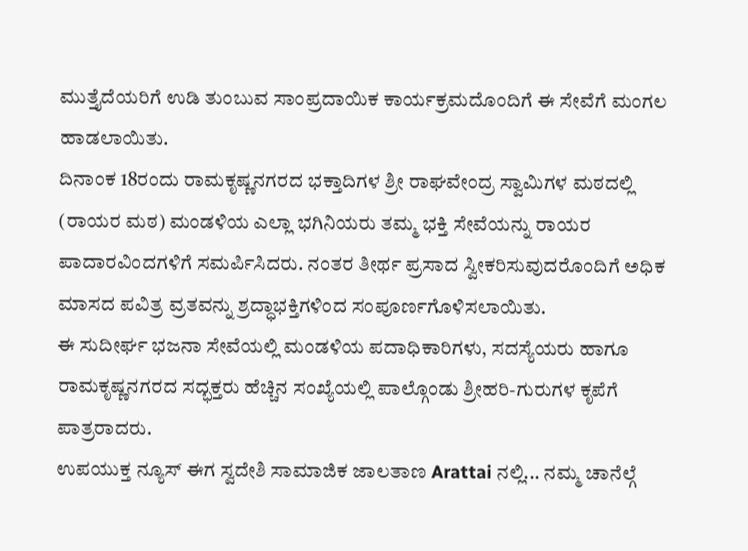ಮುತ್ತೈದೆಯರಿಗೆ ಉಡಿ ತುಂಬುವ ಸಾಂಪ್ರದಾಯಿಕ ಕಾರ್ಯಕ್ರಮದೊಂದಿಗೆ ಈ ಸೇವೆಗೆ ಮಂಗಲ ಹಾಡಲಾಯಿತು.
ದಿನಾಂಕ 18ರಂದು ರಾಮಕೃಷ್ಣನಗರದ ಭಕ್ತಾದಿಗಳ ಶ್ರೀ ರಾಘವೇಂದ್ರ ಸ್ವಾಮಿಗಳ ಮಠದಲ್ಲಿ (ರಾಯರ ಮಠ) ಮಂಡಳಿಯ ಎಲ್ಲಾ ಭಗಿನಿಯರು ತಮ್ಮ ಭಕ್ತಿ ಸೇವೆಯನ್ನು ರಾಯರ ಪಾದಾರವಿಂದಗಳಿಗೆ ಸಮರ್ಪಿಸಿದರು. ನಂತರ ತೀರ್ಥ ಪ್ರಸಾದ ಸ್ವೀಕರಿಸುವುದರೊಂದಿಗೆ ಅಧಿಕ ಮಾಸದ ಪವಿತ್ರ ವ್ರತವನ್ನು ಶ್ರದ್ಧಾಭಕ್ತಿಗಳಿಂದ ಸಂಪೂರ್ಣಗೊಳಿಸಲಾಯಿತು.
ಈ ಸುದೀರ್ಘ ಭಜನಾ ಸೇವೆಯಲ್ಲಿ ಮಂಡಳಿಯ ಪದಾಧಿಕಾರಿಗಳು, ಸದಸ್ಯೆಯರು ಹಾಗೂ ರಾಮಕೃಷ್ಣನಗರದ ಸದ್ಭಕ್ತರು ಹೆಚ್ಚಿನ ಸಂಖ್ಯೆಯಲ್ಲಿ ಪಾಲ್ಗೊಂಡು ಶ್ರೀಹರಿ-ಗುರುಗಳ ಕೃಪೆಗೆ ಪಾತ್ರರಾದರು.
ಉಪಯುಕ್ತ ನ್ಯೂಸ್ ಈಗ ಸ್ವದೇಶಿ ಸಾಮಾಜಿಕ ಜಾಲತಾಣ Arattai ನಲ್ಲಿ... ನಮ್ಮ ಚಾನೆಲ್ಗೆ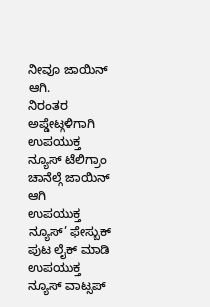ನೀವೂ ಜಾಯಿನ್ ಆಗಿ.
ನಿರಂತರ ಅಪ್ಡೇಟ್ಗಳಿಗಾಗಿ ಉಪಯುಕ್ತ ನ್ಯೂಸ್ ಟೆಲಿಗ್ರಾಂ ಚಾನೆಲ್ಗೆ ಜಾಯಿನ್ ಆಗಿ
ಉಪಯುಕ್ತ ನ್ಯೂಸ್’ ಫೇಸ್ಬುಕ್ ಪುಟ ಲೈಕ್ ಮಾಡಿ
ಉಪಯುಕ್ತ ನ್ಯೂಸ್ ವಾಟ್ಸಪ್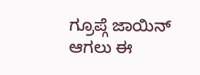ಗ್ರೂಪ್ಗೆ ಜಾಯಿನ್ ಆಗಲು ಈ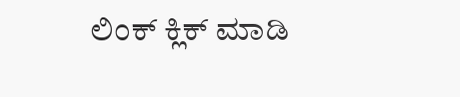ಲಿಂಕ್ ಕ್ಲಿಕ್ ಮಾಡಿ